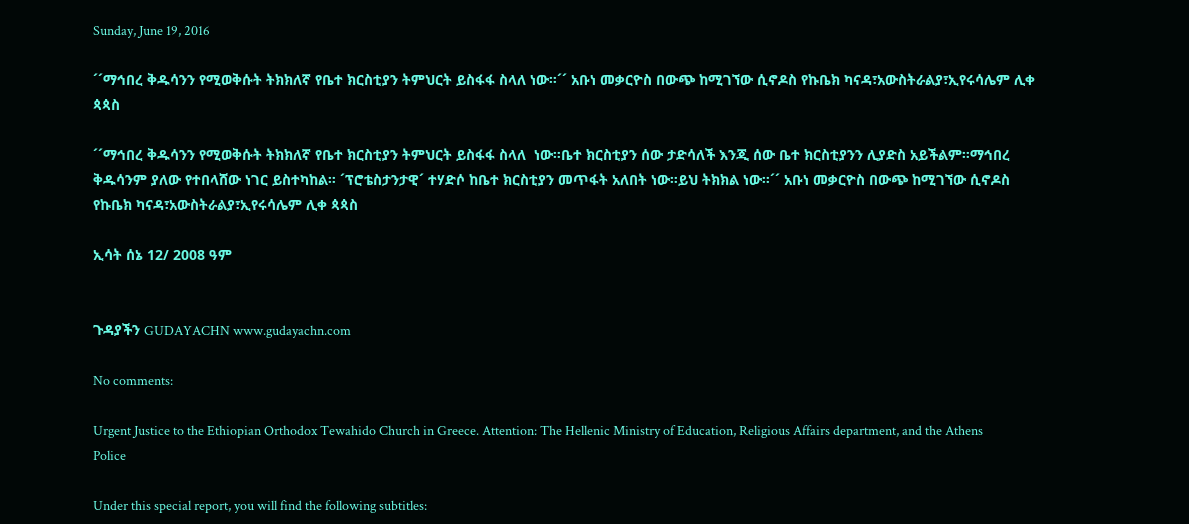Sunday, June 19, 2016

´´ማኅበረ ቅዱሳንን የሚወቅሱት ትክክለኛ የቤተ ክርስቲያን ትምህርት ይስፋፋ ስላለ ነው።´´ አቡነ መቃርዮስ በውጭ ከሚገኘው ሲኖዶስ የኩቤክ ካናዳ፣አውስትራልያ፣ኢየሩሳሌም ሊቀ ጳጳስ

´´ማኅበረ ቅዱሳንን የሚወቅሱት ትክክለኛ የቤተ ክርስቲያን ትምህርት ይስፋፋ ስላለ  ነው።ቤተ ክርስቲያን ሰው ታድሳለች እንጂ ሰው ቤተ ክርስቲያንን ሊያድስ አይችልም።ማኅበረ ቅዱሳንም ያለው የተበላሸው ነገር ይስተካከል። ´ፕሮቴስታንታዊ´ ተሃድሶ ከቤተ ክርስቲያን መጥፋት አለበት ነው።ይህ ትክክል ነው።´´ አቡነ መቃርዮስ በውጭ ከሚገኘው ሲኖዶስ የኩቤክ ካናዳ፣አውስትራልያ፣ኢየሩሳሌም ሊቀ ጳጳስ

ኢሳት ሰኔ 12/ 2008 ዓም


ጉዳያችን GUDAYACHN www.gudayachn.com

No comments:

Urgent Justice to the Ethiopian Orthodox Tewahido Church in Greece. Attention: The Hellenic Ministry of Education, Religious Affairs department, and the Athens Police

Under this special report, you will find the following subtitles: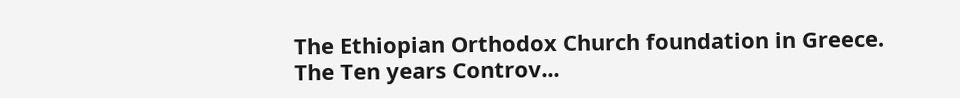The Ethiopian Orthodox Church foundation in Greece. The Ten years Controv...